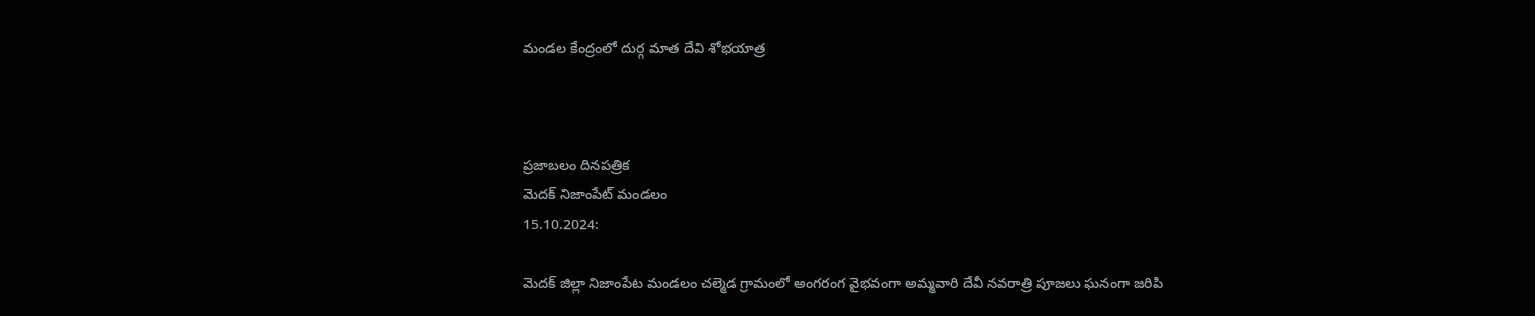మండల కేంద్రంలో దుర్గ మాత దేవి శోభయాత్ర



ప్రజాబలం దినపత్రిక
మెదక్ నిజాంపేట్ మండలం
15.10.2024:

మెదక్ జిల్లా నిజాంపేట మండలం చల్మెడ గ్రామంలో అంగరంగ వైభవంగా అమ్మవారి దేవీ నవరాత్రి పూజలు ఘనంగా జరిపి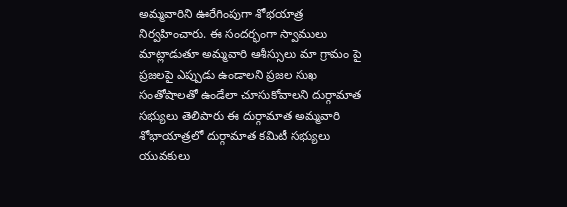అమ్మవారిని ఊరేగింపుగా శోభయాత్ర నిర్వహించారు. ఈ సందర్భంగా స్వాములు మాట్లాడుతూ అమ్మవారి ఆశీస్సులు మా గ్రామం పై ప్రజలపై ఎప్పుడు ఉండాలని ప్రజల సుఖ సంతోషాలతో ఉండేలా చూసుకోవాలని దుర్గామాత సభ్యులు తెలిపారు ఈ దుర్గామాత అమ్మవారి శోభాయాత్రలో దుర్గామాత కమిటీ సభ్యులు యువకులు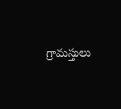గ్రామస్తులు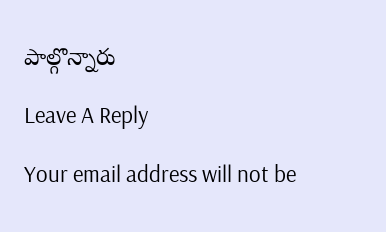పాల్గొన్నారు

Leave A Reply

Your email address will not be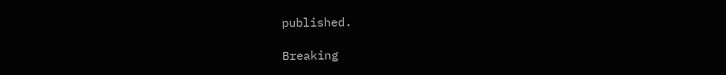published.

Breaking